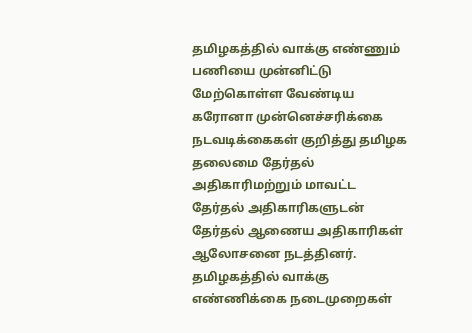தமிழகத்தில் வாக்கு எண்ணும் பணியை முன்னிட்டு மேற்கொள்ள வேண்டிய கரோனா முன்னெச்சரிக்கை நடவடிக்கைகள் குறித்து தமிழக தலைமை தேர்தல் அதிகாரிமற்றும் மாவட்ட தேர்தல் அதிகாரிகளுடன் தேர்தல் ஆணைய அதிகாரிகள் ஆலோசனை நடத்தினர்.
தமிழகத்தில் வாக்கு எண்ணிக்கை நடைமுறைகள்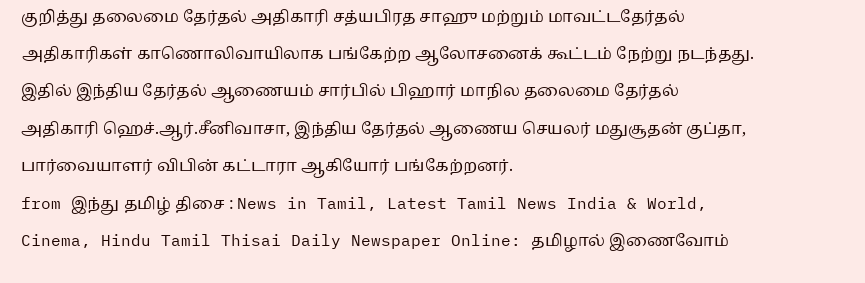குறித்து தலைமை தேர்தல் அதிகாரி சத்யபிரத சாஹு மற்றும் மாவட்டதேர்தல் அதிகாரிகள் காணொலிவாயிலாக பங்கேற்ற ஆலோசனைக் கூட்டம் நேற்று நடந்தது. இதில் இந்திய தேர்தல் ஆணையம் சார்பில் பிஹார் மாநில தலைமை தேர்தல் அதிகாரி ஹெச்.ஆர்.சீனிவாசா, இந்திய தேர்தல் ஆணைய செயலர் மதுசூதன் குப்தா, பார்வையாளர் விபின் கட்டாரா ஆகியோர் பங்கேற்றனர்.
from இந்து தமிழ் திசை : News in Tamil, Latest Tamil News India & World, Cinema, Hindu Tamil Thisai Daily Newspaper Online: தமிழால் இணைவோம்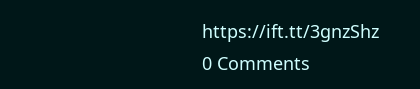https://ift.tt/3gnzShz
0 Comments